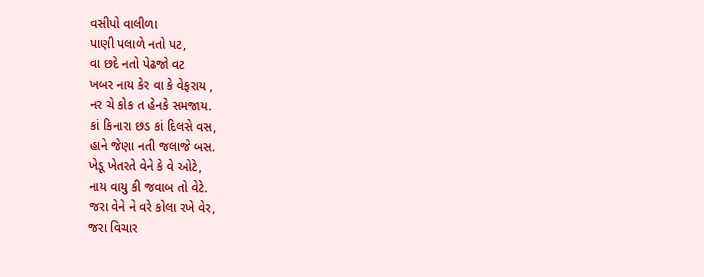વસીપો વાલીળા
પાણી પલાળે નતો પટ,
વા છદે નતો પેઢજો વટ
ખબર નાય કેર વા કે વેફરાય ,
નર ચે કોક ત હેનકે સમજાય.
કાં કિનારા છડ કાં દિલસે વસ,
હાને જેણા નતી જલાજે બસ.
ખેડૂ ખેતરતે વેને કે વે ઓટે,
નાય વાયુ કી જવાબ તો વેટે.
જરા વેને ને વરે કોલા રખે વેર,
જરા વિચાર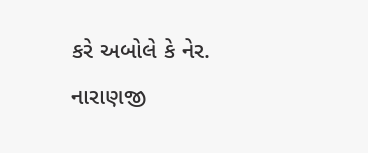કરે અબોલે કે નેર.
નારાણજી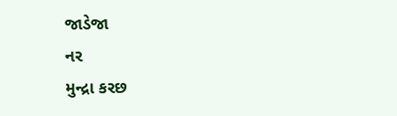જાડેજા
નર
મુન્દ્રા કરછ